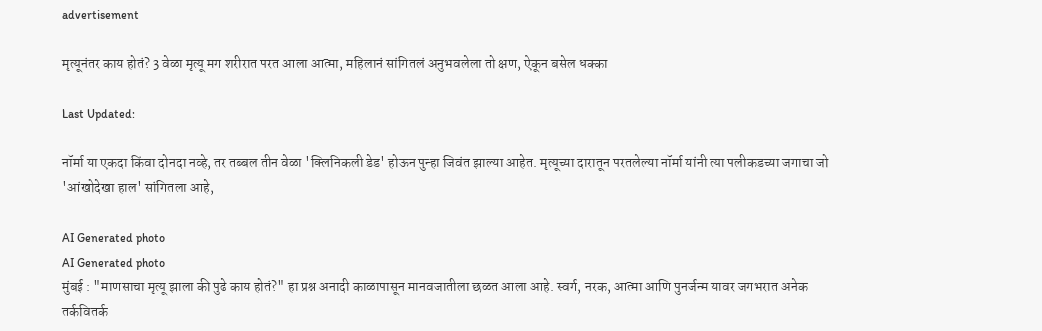advertisement

मृत्यूनंतर काय होतं? 3 वेळा मृत्यू मग शरीरात परत आला आत्मा, महिलानं सांगितलं अनुभवलेला तो क्षण, ऐकून बसेल धक्का

Last Updated:

नॉर्मा या एकदा किंवा दोनदा नव्हे, तर तब्बल तीन वेळा 'क्लिनिकली डेड' होऊन पुन्हा जिवंत झाल्या आहेत. मृत्यूच्या दारातून परतलेल्या नॉर्मा यांनी त्या पलीकडच्या जगाचा जो 'आंखोदेखा हाल' सांगितला आहे,

AI Generated photo
AI Generated photo
मुंबई : "माणसाचा मृत्यू झाला की पुढे काय होतं?" हा प्रश्न अनादी काळापासून मानवजातीला छळत आला आहे. स्वर्ग, नरक, आत्मा आणि पुनर्जन्म यावर जगभरात अनेक तर्कवितर्क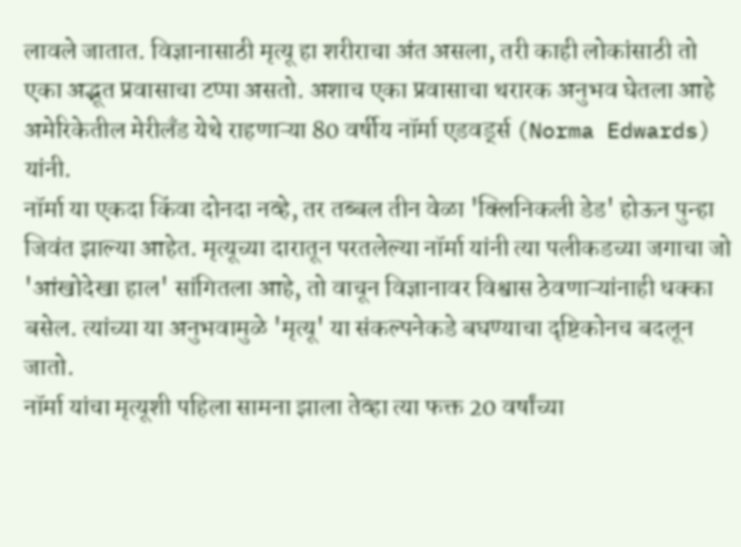लावले जातात. विज्ञानासाठी मृत्यू हा शरीराचा अंत असला, तरी काही लोकांसाठी तो एका अद्भूत प्रवासाचा टप्पा असतो. अशाच एका प्रवासाचा थरारक अनुभव घेतला आहे अमेरिकेतील मेरीलँड येथे राहणाऱ्या 80 वर्षीय नॉर्मा एडवर्ड्स (Norma Edwards) यांनी.
नॉर्मा या एकदा किंवा दोनदा नव्हे, तर तब्बल तीन वेळा 'क्लिनिकली डेड' होऊन पुन्हा जिवंत झाल्या आहेत. मृत्यूच्या दारातून परतलेल्या नॉर्मा यांनी त्या पलीकडच्या जगाचा जो 'आंखोदेखा हाल' सांगितला आहे, तो वाचून विज्ञानावर विश्वास ठेवणाऱ्यांनाही धक्का बसेल. त्यांच्या या अनुभवामुळे 'मृत्यू' या संकल्पनेकडे बघण्याचा दृष्टिकोनच बदलून जातो.
नॉर्मा यांचा मृत्यूशी पहिला सामना झाला तेव्हा त्या फक्त 20 वर्षांच्या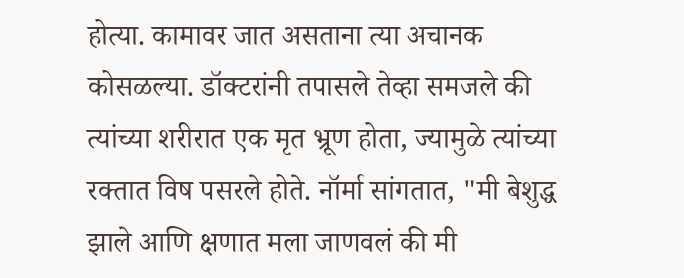होत्या. कामावर जात असताना त्या अचानक कोसळल्या. डॉक्टरांनी तपासले तेव्हा समजले की त्यांच्या शरीरात एक मृत भ्रूण होता, ज्यामुळे त्यांच्या रक्तात विष पसरले होते. नॉर्मा सांगतात, "मी बेशुद्ध झाले आणि क्षणात मला जाणवलं की मी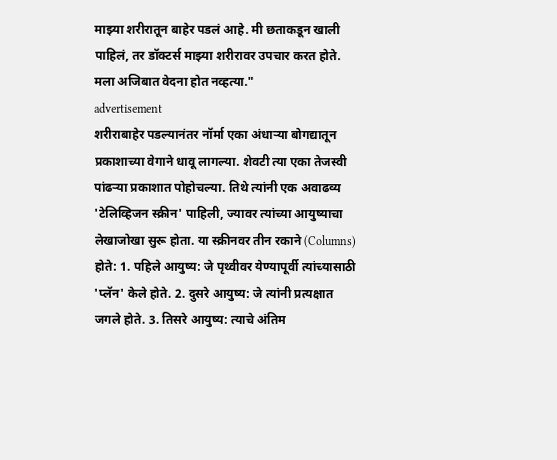माझ्या शरीरातून बाहेर पडलं आहे. मी छताकडून खाली पाहिलं, तर डॉक्टर्स माझ्या शरीरावर उपचार करत होते. मला अजिबात वेदना होत नव्हत्या."
advertisement
शरीराबाहेर पडल्यानंतर नॉर्मा एका अंधाऱ्या बोगद्यातून प्रकाशाच्या वेगाने धावू लागल्या. शेवटी त्या एका तेजस्वी पांढऱ्या प्रकाशात पोहोचल्या. तिथे त्यांनी एक अवाढव्य 'टेलिव्हिजन स्क्रीन' पाहिली, ज्यावर त्यांच्या आयुष्याचा लेखाजोखा सुरू होता. या स्क्रीनवर तीन रकाने (Columns) होते: 1. पहिले आयुष्य: जे पृथ्वीवर येण्यापूर्वी त्यांच्यासाठी 'प्लॅन' केले होते. 2. दुसरे आयुष्य: जे त्यांनी प्रत्यक्षात जगले होते. 3. तिसरे आयुष्य: त्याचे अंतिम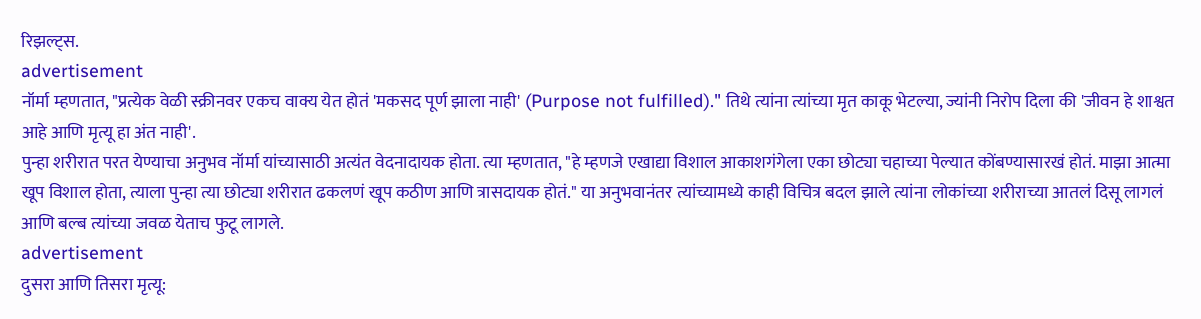रिझल्ट्स.
advertisement
नॉर्मा म्हणतात, "प्रत्येक वेळी स्क्रीनवर एकच वाक्य येत होतं 'मकसद पूर्ण झाला नाही' (Purpose not fulfilled)." तिथे त्यांना त्यांच्या मृत काकू भेटल्या, ज्यांनी निरोप दिला की 'जीवन हे शाश्वत आहे आणि मृत्यू हा अंत नाही'.
पुन्हा शरीरात परत येण्याचा अनुभव नॉर्मा यांच्यासाठी अत्यंत वेदनादायक होता. त्या म्हणतात, "हे म्हणजे एखाद्या विशाल आकाशगंगेला एका छोट्या चहाच्या पेल्यात कोंबण्यासारखं होतं. माझा आत्मा खूप विशाल होता, त्याला पुन्हा त्या छोट्या शरीरात ढकलणं खूप कठीण आणि त्रासदायक होतं." या अनुभवानंतर त्यांच्यामध्ये काही विचित्र बदल झाले त्यांना लोकांच्या शरीराच्या आतलं दिसू लागलं आणि बल्ब त्यांच्या जवळ येताच फुटू लागले.
advertisement
दुसरा आणि तिसरा मृत्यू: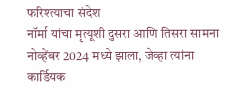फरिश्त्याचा संदेश
नॉर्मा यांचा मृत्यूशी दुसरा आणि तिसरा सामना नोव्हेंबर 2024 मध्ये झाला, जेव्हा त्यांना कार्डियक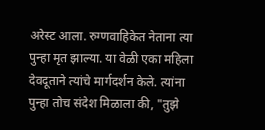अरेस्ट आला. रुग्णवाहिकेत नेताना त्या पुन्हा मृत झाल्या. या वेळी एका महिला देवदूताने त्यांचे मार्गदर्शन केले. त्यांना पुन्हा तोच संदेश मिळाला की, "तुझे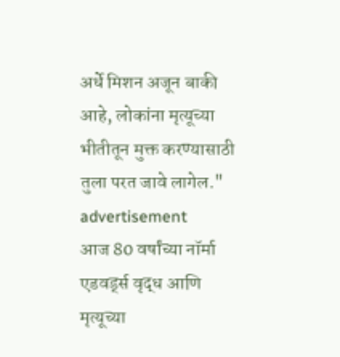अर्धे मिशन अजून बाकी आहे, लोकांना मृत्यूच्या भीतीतून मुक्त करण्यासाठी तुला परत जावे लागेल."
advertisement
आज 80 वर्षांच्या नॉर्मा एडवर्ड्स वृद्ध आणि मृत्यूच्या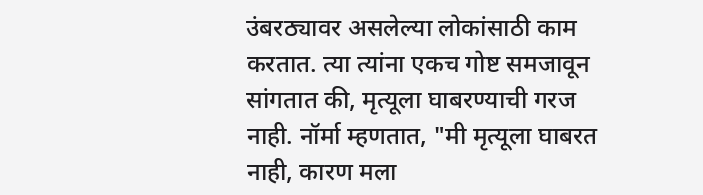उंबरठ्यावर असलेल्या लोकांसाठी काम करतात. त्या त्यांना एकच गोष्ट समजावून सांगतात की, मृत्यूला घाबरण्याची गरज नाही. नॉर्मा म्हणतात, "मी मृत्यूला घाबरत नाही, कारण मला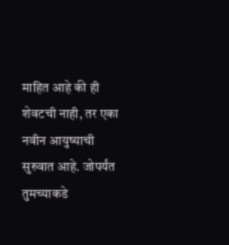माहित आहे की ही शेवटची नाही, तर एका नवीन आयुष्याची सुरुवात आहे. जोपर्यंत तुमच्याकडे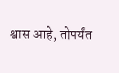श्वास आहे, तोपर्यंत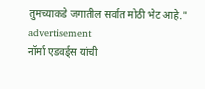तुमच्याकडे जगातील सर्वात मोठी भेट आहे."
advertisement
नॉर्मा एडवर्ड्स यांची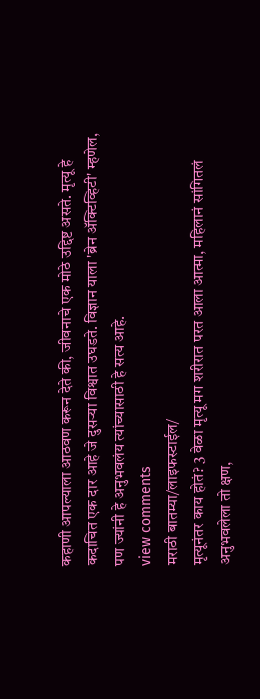कहाणी आपल्याला आठवण करून देते की, जीवनाचे एक मोठे उद्दिष्ट असते. मृत्यू हे कदाचित एक दार आहे जे दुसऱ्या विश्वात उघडते. विज्ञान याला 'ब्रेन ॲक्टिव्हिटी' म्हणेल, पण ज्यांनी हे अनुभवलंय त्यांच्यासाठी हे सत्य आहे.
view comments
मराठी बातम्या/लाइफस्टाईल/
मृत्यूनंतर काय होतं? 3 वेळा मृत्यू मग शरीरात परत आला आत्मा, महिलानं सांगितलं अनुभवलेला तो क्षण,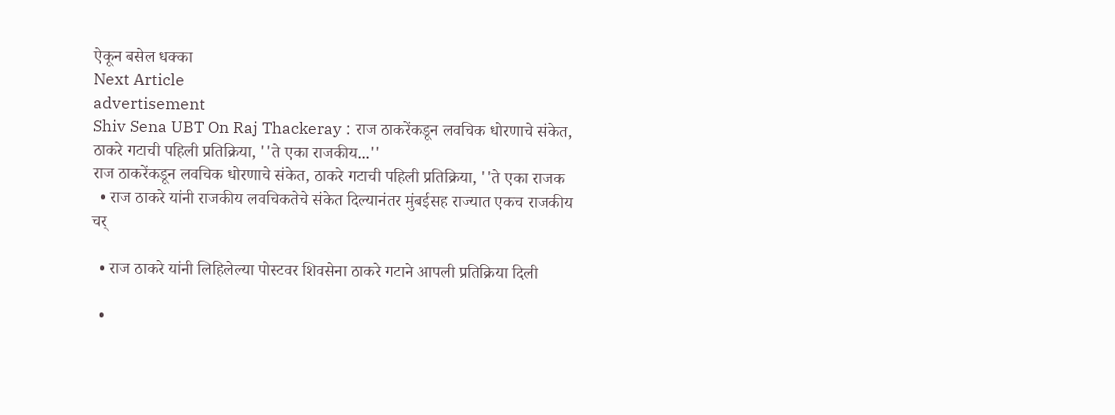ऐकून बसेल धक्का
Next Article
advertisement
Shiv Sena UBT On Raj Thackeray : राज ठाकरेंकडून लवचिक धोरणाचे संकेत, ठाकरे गटाची पहिली प्रतिक्रिया, ''ते एका राजकीय...''
राज ठाकरेंकडून लवचिक धोरणाचे संकेत, ठाकरे गटाची पहिली प्रतिक्रिया, ''ते एका राजक
  • राज ठाकरे यांनी राजकीय लवचिकतेचे संकेत दिल्यानंतर मुंबईसह राज्यात एकच राजकीय चर्

  • राज ठाकरे यांनी लिहिलेल्या पोस्टवर शिवसेना ठाकरे गटाने आपली प्रतिक्रिया दिली

  •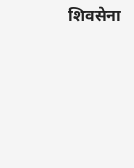शिवसेना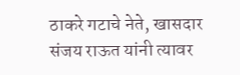ठाकरे गटाचे नेते, खासदार संजय राऊत यांनी त्यावर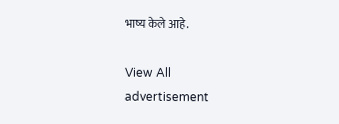भाष्य केले आहे.

View All
advertisement